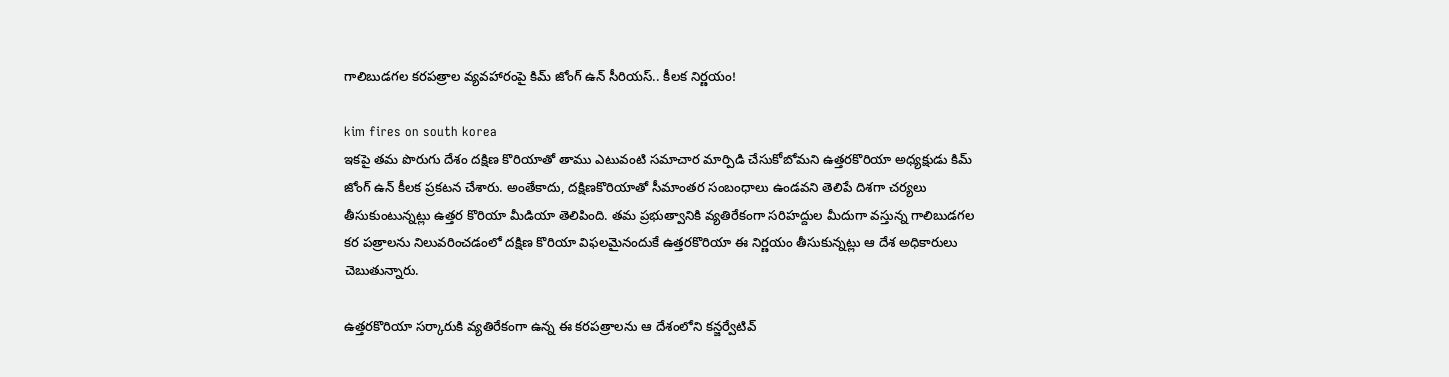గాలిబుడగల కరపత్రాల వ్యవహారంపై కిమ్ జోంగ్ ఉన్ సీరియస్.. కీలక నిర్ణయం!

kim fires on south korea
ఇకపై తమ పొరుగు దేశం దక్షిణ కొరియాతో తాము ఎటువంటి సమాచార మార్పిడి చేసుకోబోమని ఉత్తరకొరియా అధ్యక్షుడు కిమ్ జోంగ్ ఉన్ కీలక ప్రకటన చేశారు. అంతేకాదు, దక్షిణకొరియాతో సీమాంతర సంబంధాలు ఉండవని తెలిపే దిశగా చర్యలు తీసుకుంటున్నట్లు ఉత్తర కొరియా మీడియా తెలిపింది. తమ ప్రభుత్వానికి వ్యతిరేకంగా సరిహద్దుల మీదుగా వస్తున్న గాలిబుడగల కర పత్రాలను నిలువరించడంలో దక్షిణ కొరియా విఫలమైనందుకే ఉత్తరకొరియా ఈ నిర్ణయం తీసుకున్నట్లు ఆ దేశ అధికారులు చెబుతున్నారు.

ఉత్తరకొరియా సర్కారుకి వ్యతిరేకంగా ఉన్న ఈ కరపత్రాలను ఆ దేశంలోని కన్జర్వేటివ్‌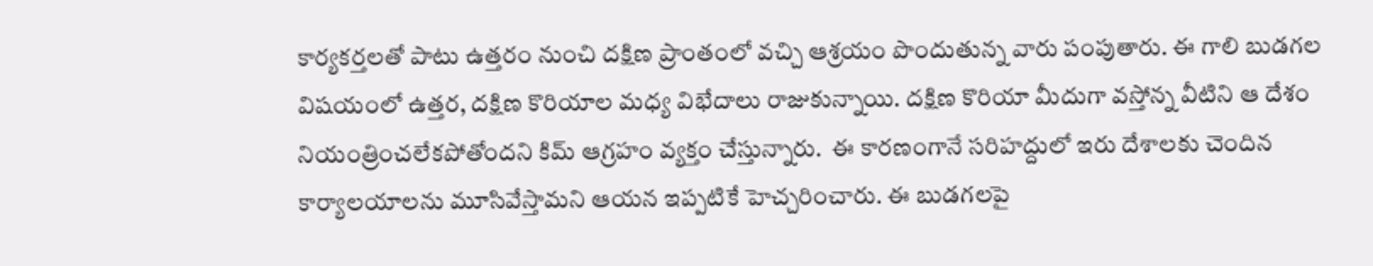కార్యకర్తలతో పాటు ఉత్తరం నుంచి దక్షిణ ప్రాంతంలో వచ్చి ఆశ్రయం పొందుతున్న వారు పంపుతారు. ఈ గాలి బుడగల విషయంలో ఉత్తర, దక్షిణ కొరియాల మధ్య విభేదాలు రాజుకున్నాయి. దక్షిణ కొరియా మీదుగా వస్తోన్న వీటిని ఆ దేశం నియంత్రించలేకపోతోందని కిమ్‌ ఆగ్రహం వ్యక్తం చేస్తున్నారు.  ఈ కారణంగానే సరిహద్దులో ఇరు దేశాలకు చెందిన కార్యాలయాలను మూసివేస్తామని ఆయన ఇప్పటికే హెచ్చరించారు. ఈ బుడగలపై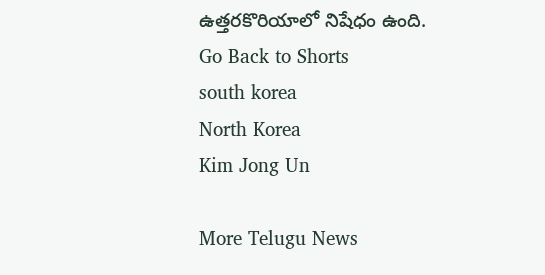ఉత్తరకొరియాలో నిషేధం ఉంది.
Go Back to Shorts
south korea
North Korea
Kim Jong Un

More Telugu News